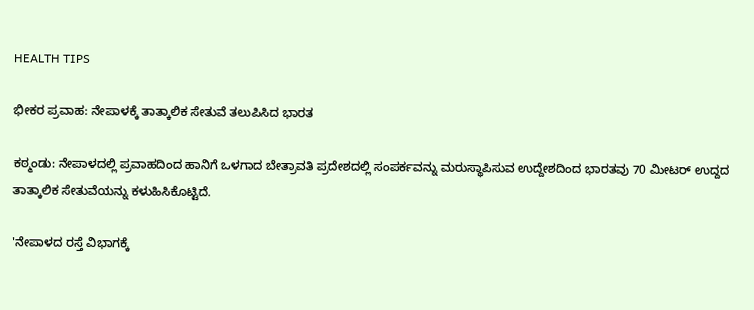HEALTH TIPS

ಭೀಕರ ಪ್ರವಾಹ: ನೇಪಾಳಕ್ಕೆ ತಾತ್ಕಾಲಿಕ ಸೇತುವೆ ತಲುಪಿಸಿದ ಭಾರತ

ಕಠ್ಮಂಡು: ನೇಪಾಳದಲ್ಲಿ ಪ್ರವಾಹದಿಂದ ಹಾನಿಗೆ ಒಳಗಾದ ಬೇತ್ರಾವತಿ ಪ್ರದೇಶದಲ್ಲಿ ಸಂಪರ್ಕವನ್ನು ಮರುಸ್ಥಾಪಿಸುವ ಉದ್ದೇಶದಿಂದ ಭಾರತವು 70 ಮೀಟರ್ ಉದ್ದದ ತಾತ್ಕಾಲಿಕ ಸೇತುವೆಯನ್ನು ಕಳುಹಿಸಿಕೊಟ್ಟಿದೆ.

'ನೇಪಾಳದ ರಸ್ತೆ ವಿಭಾಗಕ್ಕೆ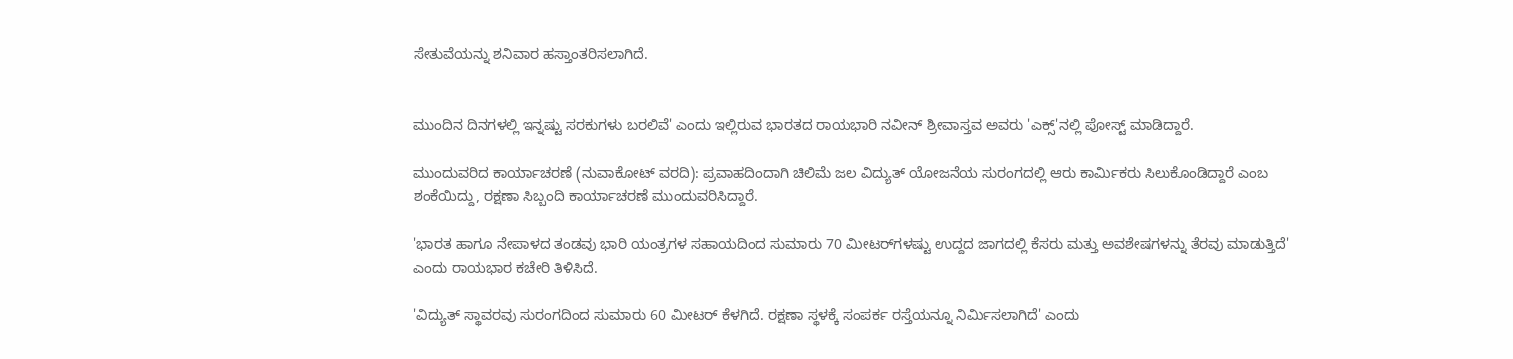ಸೇತುವೆಯನ್ನು ಶನಿವಾರ ಹಸ್ತಾಂತರಿಸಲಾಗಿದೆ.


ಮುಂದಿನ ದಿನಗಳಲ್ಲಿ ಇನ್ನಷ್ಟು ಸರಕುಗಳು ಬರಲಿವೆ' ಎಂದು ಇಲ್ಲಿರುವ ಭಾರತದ ರಾಯಭಾರಿ ನವೀನ್ ‍‍ಶ್ರೀವಾಸ್ತವ ಅವರು 'ಎಕ್ಸ್'ನಲ್ಲಿ ಪೋಸ್ಟ್ ಮಾಡಿದ್ದಾರೆ.

ಮುಂದುವರಿದ ಕಾರ್ಯಾಚರಣೆ (ನುವಾಕೋಟ್ ವರದಿ): ಪ್ರವಾಹದಿಂದಾಗಿ ಚಿಲಿಮೆ ಜಲ ವಿದ್ಯುತ್ ಯೋಜನೆಯ ಸುರಂಗದಲ್ಲಿ ಆರು ಕಾರ್ಮಿಕರು ಸಿಲುಕೊಂಡಿದ್ದಾರೆ ಎಂಬ ಶಂಕೆಯಿದ್ದು, ರಕ್ಷಣಾ ಸಿಬ್ಬಂದಿ ಕಾರ್ಯಾಚರಣೆ ಮುಂದುವರಿಸಿದ್ದಾರೆ.

'ಭಾರತ ಹಾಗೂ ನೇಪಾಳದ ತಂಡವು ಭಾರಿ ಯಂತ್ರಗಳ ಸಹಾಯದಿಂದ ಸುಮಾರು 70 ಮೀಟರ್‌ಗಳಷ್ಟು ಉದ್ದದ ಜಾಗದಲ್ಲಿ ಕೆಸರು ಮತ್ತು ಅವಶೇಷಗಳನ್ನು ತೆರವು ಮಾಡುತ್ತಿದೆ' ಎಂದು ರಾಯಭಾರ ಕಚೇರಿ ತಿಳಿಸಿದೆ.

'ವಿದ್ಯುತ್ ಸ್ಥಾವರವು ಸುರಂಗದಿಂದ ಸುಮಾರು 60 ಮೀಟರ್ ಕೆಳಗಿದೆ. ರಕ್ಷಣಾ ಸ್ಥಳಕ್ಕೆ ಸಂಪರ್ಕ ರಸ್ತೆಯನ್ನೂ ನಿರ್ಮಿಸಲಾಗಿದೆ' ಎಂದು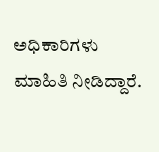ಅಧಿಕಾರಿಗಳು ಮಾಹಿತಿ ನೀಡಿದ್ದಾರೆ.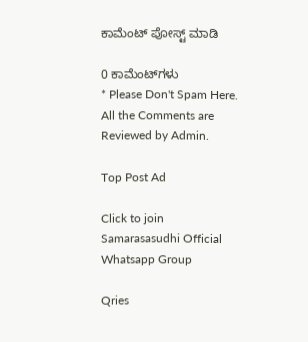ಕಾಮೆಂಟ್‌‌ ಪೋಸ್ಟ್‌ ಮಾಡಿ

0 ಕಾಮೆಂಟ್‌ಗಳು
* Please Don't Spam Here. All the Comments are Reviewed by Admin.

Top Post Ad

Click to join Samarasasudhi Official Whatsapp Group

Qries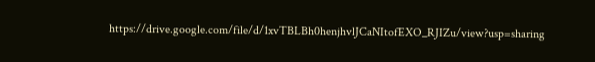https://drive.google.com/file/d/1xvTBLBh0henjhvlJCaNItofEXO_RJIZu/view?usp=sharing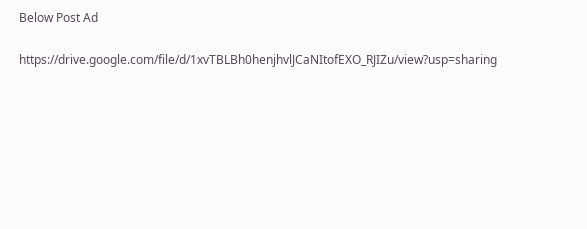Below Post Ad

https://drive.google.com/file/d/1xvTBLBh0henjhvlJCaNItofEXO_RJIZu/view?usp=sharing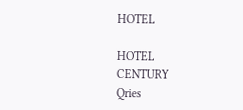HOTEL

HOTEL
CENTURY
Qries